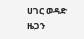ሀገር ወዳድ ዜጋን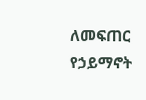ለመፍጠር የኃይማኖት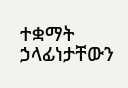ተቋማት ኃላፊነታቸውን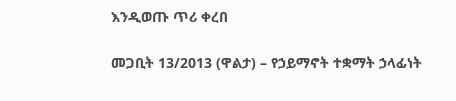እንዲወጡ ጥሪ ቀረበ

መጋቢት 13/2013 (ዋልታ) – የኃይማኖት ተቋማት ኃላፊነት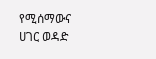የሚሰማውና ሀገር ወዳድ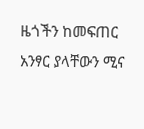ዜጎችን ከመፍጠር አንፃር ያላቸውን ሚና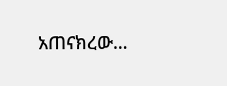አጠናክረው…